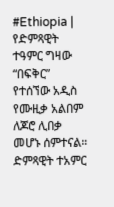#Ethiopia | የድምጻዊት ተዓምር ግዛው “በፍቅር” የተሰኘው አዲስ የሙዚቃ አልበም ለጆሮ ሊበቃ መሆኑ ሰምተናል።
ድምጻዊት ተአምር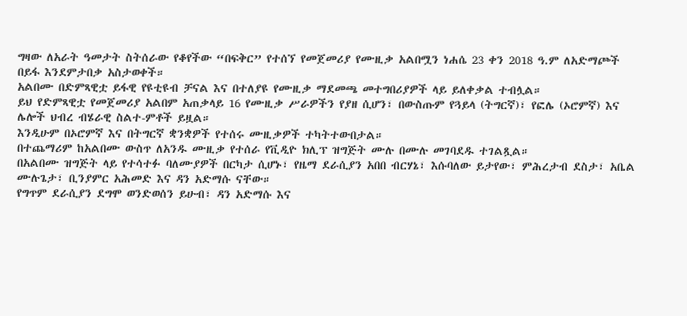ግዛው ለአራት ዓመታት ስትሰራው የቆየችው “በፍቅር” የተሰኘ የመጀመሪያ የሙዚቃ አልበሟን ነሐሴ 23 ቀን 2018 ዓ.ም ለአድማጮች በይፋ እንደምታበቃ አስታወቀች።
አልበሙ በድምጻዊቷ ይፋዊ የዩቲዩብ ቻናል እና በተለያዩ የሙዚቃ ማደመጫ መተግበሪያዎች ላይ ይለቀቃል ተብሏል።
ይህ የድምጻዊቷ የመጀመሪያ አልበም አጠቃላይ 16 የሙዚቃ ሥራዎችን የያዘ ሲሆን፣ በውስጡም የጓይላ (ትግርኛ)፣ የፎሌ (ኦሮምኛ) እና ሌሎች ህብረ ብሄራዊ ስልተ-ምቶች ይዟል።
እንዲሁም በኦሮምኛ እና በትግርኛ ቋንቋዎች የተሰሩ ሙዚቃዎች ተካትተውበታል።
በተጨማሪም ከአልበሙ ውስጥ ለአንዱ ሙዚቃ የተሰራ የቪዲዮ ክሊፕ ዝግጅት ሙሉ በሙሉ መገባደዱ ተገልጿል።
በአልበሙ ዝግጅት ላይ የተሳተፉ ባለሙያዎች በርካታ ሲሆኑ፣ የዜማ ደራሲያን አበበ ብርሃኔ፣ እሱባለው ይታየው፣ ምሕረታብ ደስታ፣ አቤል ሙሉጌታ፣ ቢንያምር አሕመድ እና ዳን አድማሱ ናቸው።
የግጥም ደራሲያን ደግሞ ወንድወሰን ይሁብ፣ ዳን አድማሱ እና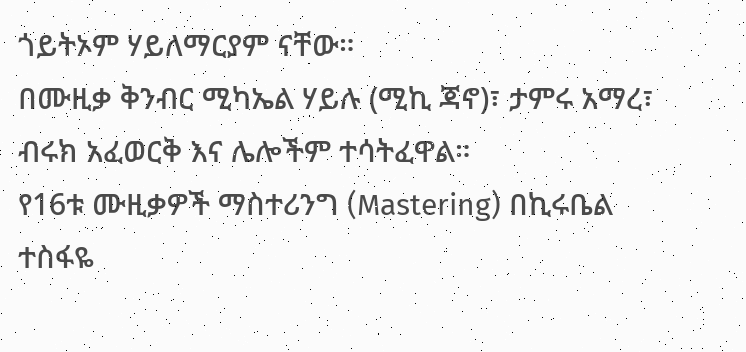ጎይትኦም ሃይለማርያም ናቸው።
በሙዚቃ ቅንብር ሚካኤል ሃይሉ (ሚኪ ጃኖ)፣ ታምሩ አማረ፣ ብሩክ አፈወርቅ እና ሌሎችም ተሳትፈዋል።
የ16ቱ ሙዚቃዎች ማስተሪንግ (Mastering) በኪሩቤል ተስፋዬ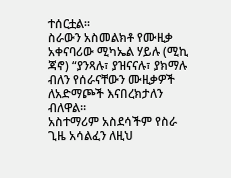ተሰርቷል።
ስራውን አስመልክቶ የሙዚቃ አቀናባሪው ሚካኤል ሃይሉ (ሚኪ ጃኖ) “ያንጻሉ፣ ያዝናናሉ፣ ያክማሉ ብለን የሰራናቸውን ሙዚቃዎች ለአድማጮች እናበረክታለን ብለዋል።
አስተማሪም አስደሳችም የስራ ጊዜ አሳልፈን ለዚህ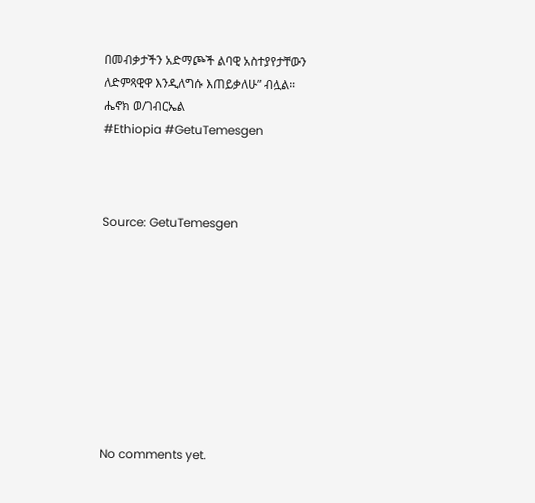በመብቃታችን አድማጮች ልባዊ አስተያየታቸውን ለድምጻዊዋ እንዲለግሱ እጠይቃለሁ” ብሏል።
ሔኖክ ወ/ገብርኤል
#Ethiopia #GetuTemesgen



Source: GetuTemesgen









No comments yet.